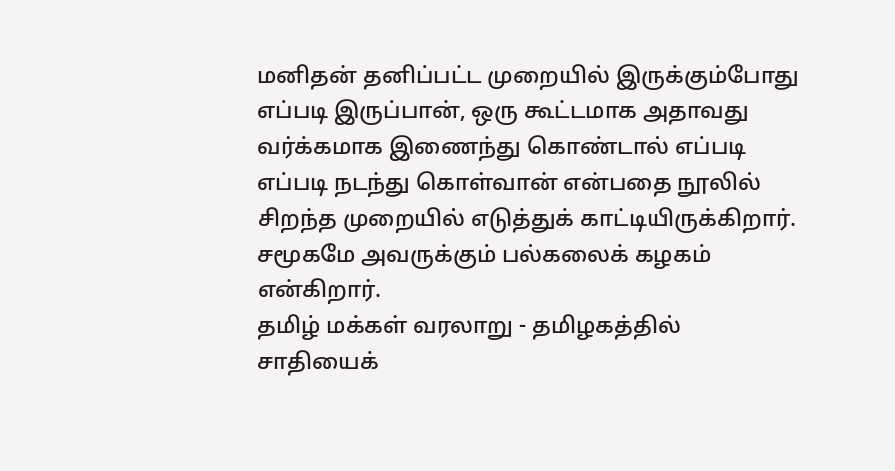மனிதன் தனிப்பட்ட முறையில் இருக்கும்போது எப்படி இருப்பான், ஒரு கூட்டமாக அதாவது வர்க்கமாக இணைந்து கொண்டால் எப்படி எப்படி நடந்து கொள்வான் என்பதை நூலில் சிறந்த முறையில் எடுத்துக் காட்டியிருக்கிறார். சமூகமே அவருக்கும் பல்கலைக் கழகம் என்கிறார்.
தமிழ் மக்கள் வரலாறு - தமிழகத்தில் சாதியைக்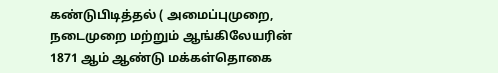கண்டுபிடித்தல் ( அமைப்புமுறை, நடைமுறை மற்றும் ஆங்கிலேயரின் 1871 ஆம் ஆண்டு மக்கள்தொகை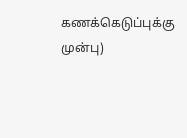கணக்கெடுப்புக்கு முன்பு)